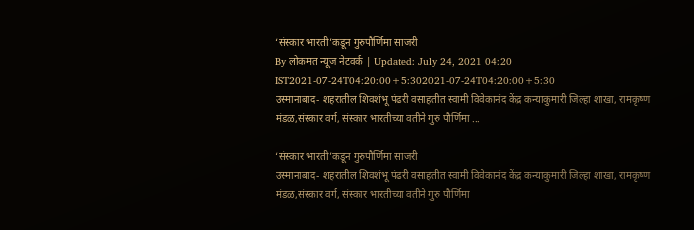‘संस्कार भारती’कडून गुरुपौर्णिमा साजरी
By लोकमत न्यूज नेटवर्क | Updated: July 24, 2021 04:20 IST2021-07-24T04:20:00+5:302021-07-24T04:20:00+5:30
उस्मानाबाद- शहरातील शिवशंभू पंढरी वसाहतीत स्वामी विवेकानंद केंद्र कन्याकुमारी जिल्हा शाखा, रामकृष्ण मंडळ,संस्कार वर्ग, संस्कार भारतीच्या वतीने गुरु पौर्णिमा ...

‘संस्कार भारती’कडून गुरुपौर्णिमा साजरी
उस्मानाबाद- शहरातील शिवशंभू पंढरी वसाहतीत स्वामी विवेकानंद केंद्र कन्याकुमारी जिल्हा शाखा, रामकृष्ण मंडळ,संस्कार वर्ग, संस्कार भारतीच्या वतीने गुरु पौर्णिमा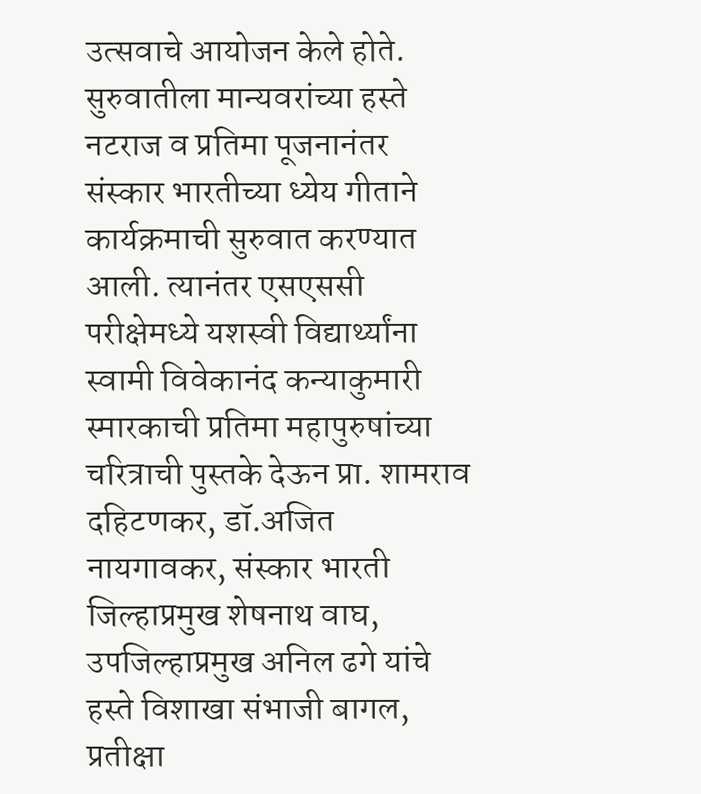उत्सवाचे आयोजन केले होते. सुरुवातीला मान्यवरांच्या हस्ते नटराज व प्रतिमा पूजनानंतर संस्कार भारतीच्या ध्येय गीताने कार्यक्रमाची सुरुवात करण्यात आली. त्यानंतर एसएससी परीक्षेमध्ये यशस्वी विद्यार्थ्यांना स्वामी विवेकानंद कन्याकुमारी स्मारकाची प्रतिमा महापुरुषांच्या चरित्राची पुस्तके देऊन प्रा. शामराव दहिटणकर, डॉ.अजित नायगावकर, संस्कार भारती जिल्हाप्रमुख शेषनाथ वाघ, उपजिल्हाप्रमुख अनिल ढगे यांचे हस्ते विशाखा संभाजी बागल, प्रतीक्षा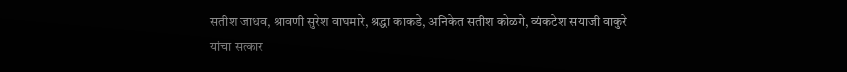सतीश जाधव, श्रावणी सुरेश वाघमारे, श्रद्धा काकडे, अनिकेत सतीश कोळगे, व्यंकटेश सयाजी वाकुरे यांचा सत्कार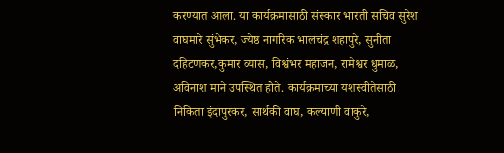करण्यात आला. या कार्यक्रमासाठी संस्कार भारती सचिव सुरेश वाघमारे सुंभेकर, ज्येष्ठ नागरिक भालचंद्र शहापुरे, सुनीता दहिटणकर,कुमार व्यास, विश्वंभर महाजन, रामेश्वर धुमाळ, अविनाश माने उपस्थित होते. कार्यक्रमाच्या यशस्वीतेसाठी निकिता इंदापुरकर, सार्थकी वाघ, कल्याणी वाकुरे,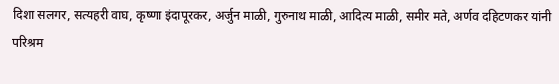दिशा सलगर, सत्यहरी वाघ, कृष्णा इंदापूरकर, अर्जुन माळी, गुरुनाथ माळी, आदित्य माळी, समीर मते, अर्णव दहिटणकर यांनी परिश्रम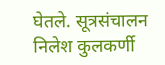घेतले. सूत्रसंचालन निलेश कुलकर्णी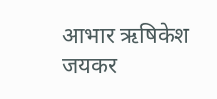आभार ऋषिकेश जयकर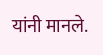यांनी मानले.